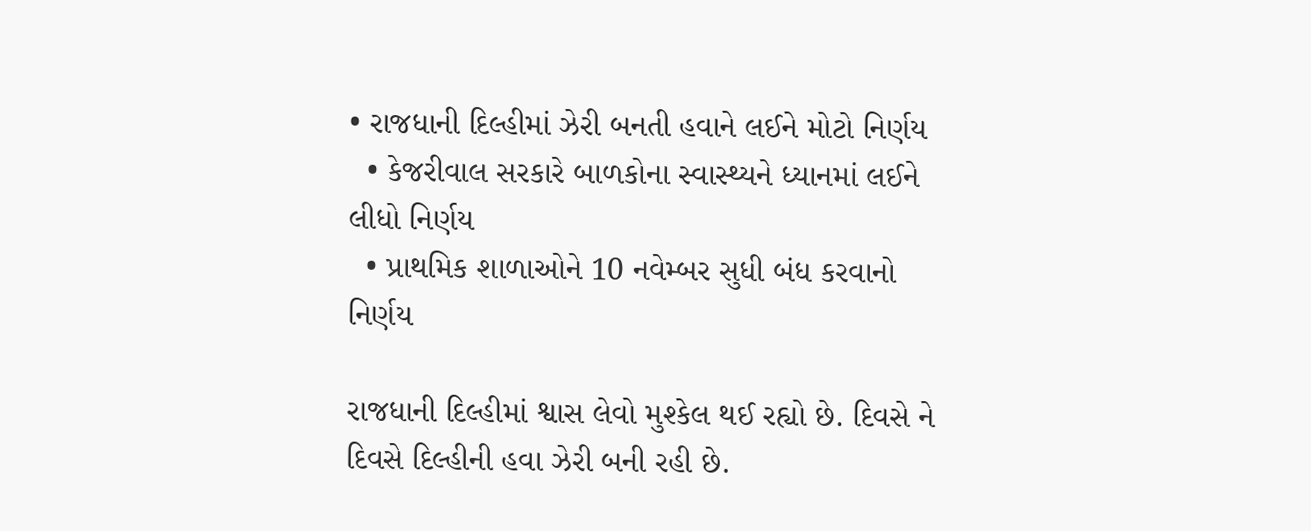• રાજધાની દિલ્હીમાં ઝેરી બનતી હવાને લઈને મોટો નિર્ણય
  • કેજરીવાલ સરકારે બાળકોના સ્વાસ્થ્યને ધ્યાનમાં લઈને લીધો નિર્ણય
  • પ્રાથમિક શાળાઓને 10 નવેમ્બર સુધી બંધ કરવાનો નિર્ણય

રાજધાની દિલ્હીમાં શ્વાસ લેવો મુશ્કેલ થઈ રહ્યો છે. દિવસે ને દિવસે દિલ્હીની હવા ઝેરી બની રહી છે.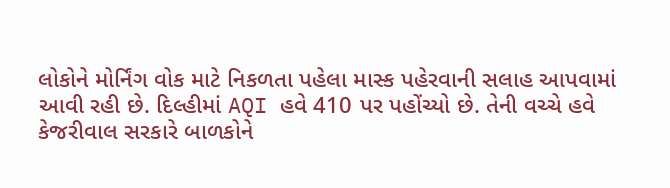લોકોને મોર્નિંગ વોક માટે નિકળતા પહેલા માસ્ક પહેરવાની સલાહ આપવામાં આવી રહી છે. દિલ્હીમાં AQI હવે 410 પર પહોંચ્યો છે. તેની વચ્ચે હવે કેજરીવાલ સરકારે બાળકોને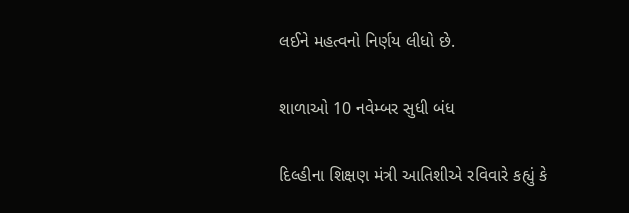લઈને મહત્વનો નિર્ણય લીધો છે.

શાળાઓ 10 નવેમ્બર સુધી બંધ

દિલ્હીના શિક્ષણ મંત્રી આતિશીએ રવિવારે કહ્યું કે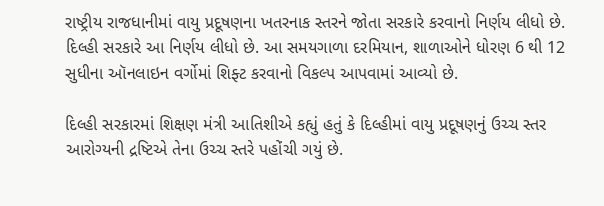રાષ્ટ્રીય રાજધાનીમાં વાયુ પ્રદૂષણના ખતરનાક સ્તરને જોતા સરકારે કરવાનો નિર્ણય લીધો છે. દિલ્હી સરકારે આ નિર્ણય લીધો છે. આ સમયગાળા દરમિયાન, શાળાઓને ધોરણ 6 થી 12 સુધીના ઑનલાઇન વર્ગોમાં શિફ્ટ કરવાનો વિકલ્પ આપવામાં આવ્યો છે.

દિલ્હી સરકારમાં શિક્ષણ મંત્રી આતિશીએ કહ્યું હતું કે દિલ્હીમાં વાયુ પ્રદૂષણનું ઉચ્ચ સ્તર આરોગ્યની દ્રષ્ટિએ તેના ઉચ્ચ સ્તરે પહોંચી ગયું છે.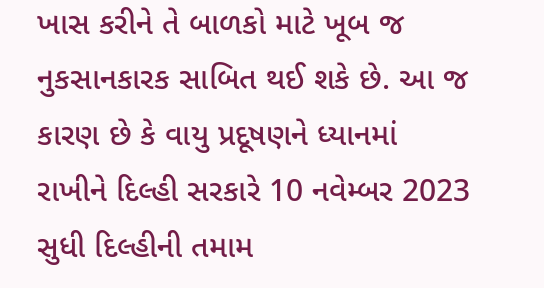ખાસ કરીને તે બાળકો માટે ખૂબ જ નુકસાનકારક સાબિત થઈ શકે છે. આ જ કારણ છે કે વાયુ પ્રદૂષણને ધ્યાનમાં રાખીને દિલ્હી સરકારે 10 નવેમ્બર 2023 સુધી દિલ્હીની તમામ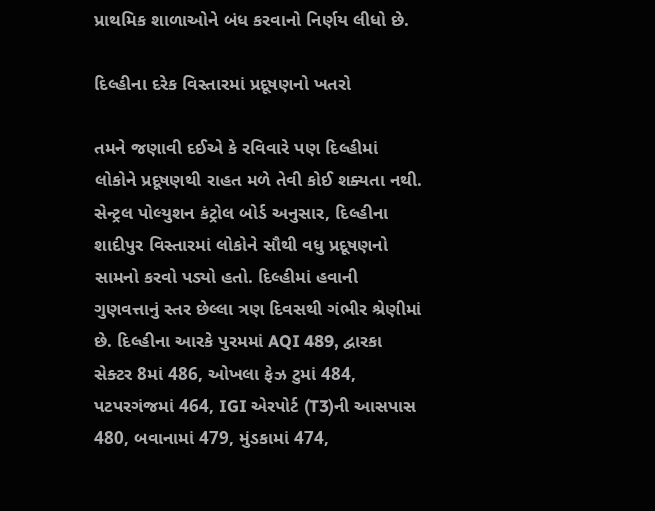પ્રાથમિક શાળાઓને બંધ કરવાનો નિર્ણય લીધો છે.

દિલ્હીના દરેક વિસ્તારમાં પ્રદૂષણનો ખતરો

તમને જણાવી દઈએ કે રવિવારે પણ દિલ્હીમાં લોકોને પ્રદૂષણથી રાહત મળે તેવી કોઈ શક્યતા નથી. સેન્ટ્રલ પોલ્યુશન કંટ્રોલ બોર્ડ અનુસાર, દિલ્હીના શાદીપુર વિસ્તારમાં લોકોને સૌથી વધુ પ્રદૂષણનો સામનો કરવો પડ્યો હતો. દિલ્હીમાં હવાની ગુણવત્તાનું સ્તર છેલ્લા ત્રણ દિવસથી ગંભીર શ્રેણીમાં છે. દિલ્હીના આરકે પુરમમાં AQI 489, દ્વારકા સેક્ટર 8માં 486, ઓખલા ફેઝ ટુમાં 484, પટપરગંજમાં 464, IGI એરપોર્ટ (T3)ની આસપાસ 480, બવાનામાં 479, મુંડકામાં 474,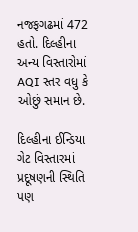નજફગઢમાં 472 હતો. દિલ્હીના અન્ય વિસ્તારોમાં AQI સ્તર વધુ કે ઓછું સમાન છે.

દિલ્હીના ઈન્ડિયા ગેટ વિસ્તારમાં પ્રદૂષણની સ્થિતિ પણ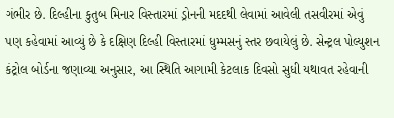ગંભીર છે. દિલ્હીના કુતુબ મિનાર વિસ્તારમાં ડ્રોનની મદદથી લેવામાં આવેલી તસવીરમાં એવું પણ કહેવામાં આવ્યું છે કે દક્ષિણ દિલ્હી વિસ્તારમાં ધુમ્મસનું સ્તર છવાયેલું છે. સેન્ટ્રલ પોલ્યુશન કંટ્રોલ બોર્ડના જણાવ્યા અનુસાર, આ સ્થિતિ આગામી કેટલાક દિવસો સુધી યથાવત રહેવાની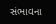સંભાવના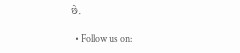છે.

  • Follow us on: